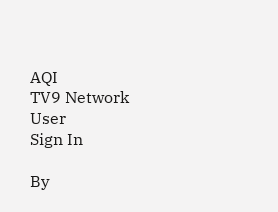AQI
TV9 Network
User
Sign In

By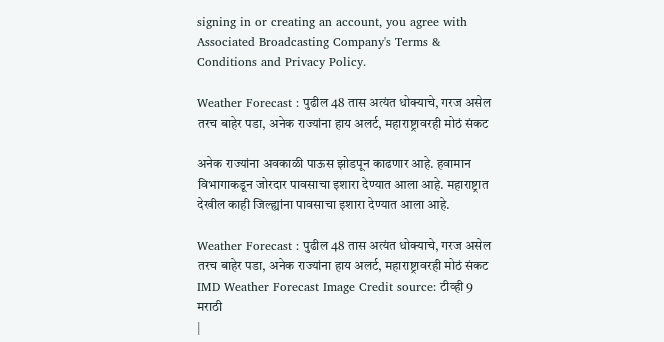signing in or creating an account, you agree with Associated Broadcasting Company's Terms & Conditions and Privacy Policy.

Weather Forecast : पुढील 48 तास अत्यंत धोक्याचे, गरज असेल तरच बाहेर पडा, अनेक राज्यांना हाय अलर्ट, महाराष्ट्रावरही मोठं संकट

अनेक राज्यांना अवकाळी पाऊस झोडपून काढणार आहे. हवामान विभागाकडून जोरदार पावसाचा इशारा देण्यात आला आहे. महाराष्ट्रात देखील काही जिल्ह्यांना पावसाचा इशारा देण्यात आला आहे.

Weather Forecast : पुढील 48 तास अत्यंत धोक्याचे, गरज असेल तरच बाहेर पडा, अनेक राज्यांना हाय अलर्ट, महाराष्ट्रावरही मोठं संकट
IMD Weather Forecast Image Credit source: टीव्ही 9 मराठी
|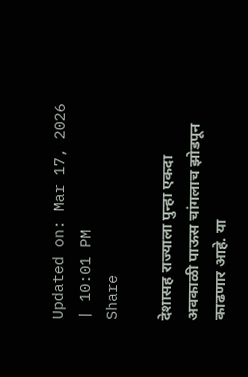Updated on: Mar 17, 2026 | 10:01 PM
Share

देशासह राज्याला पुन्हा एकदा अवकाळी पाऊस चांगलाच झोडपून काढणार आहे. या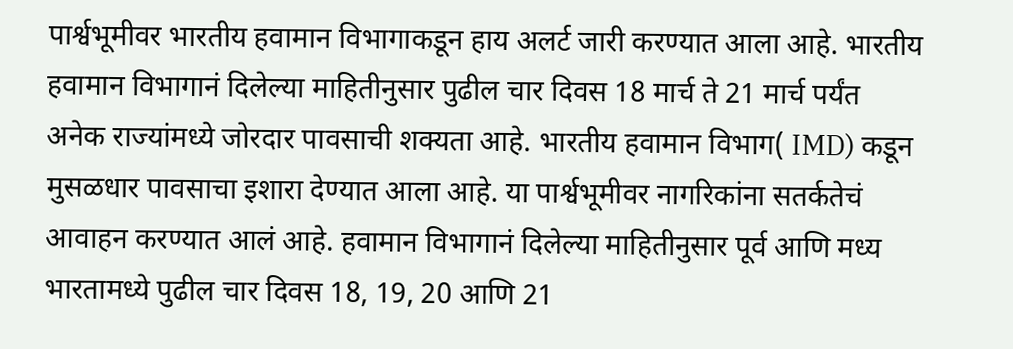पार्श्वभूमीवर भारतीय हवामान विभागाकडून हाय अलर्ट जारी करण्यात आला आहे. भारतीय हवामान विभागानं दिलेल्या माहितीनुसार पुढील चार दिवस 18 मार्च ते 21 मार्च पर्यंत अनेक राज्यांमध्ये जोरदार पावसाची शक्यता आहे. भारतीय हवामान विभाग( IMD) कडून मुसळधार पावसाचा इशारा देण्यात आला आहे. या पार्श्वभूमीवर नागरिकांना सतर्कतेचं आवाहन करण्यात आलं आहे. हवामान विभागानं दिलेल्या माहितीनुसार पूर्व आणि मध्य भारतामध्ये पुढील चार दिवस 18, 19, 20 आणि 21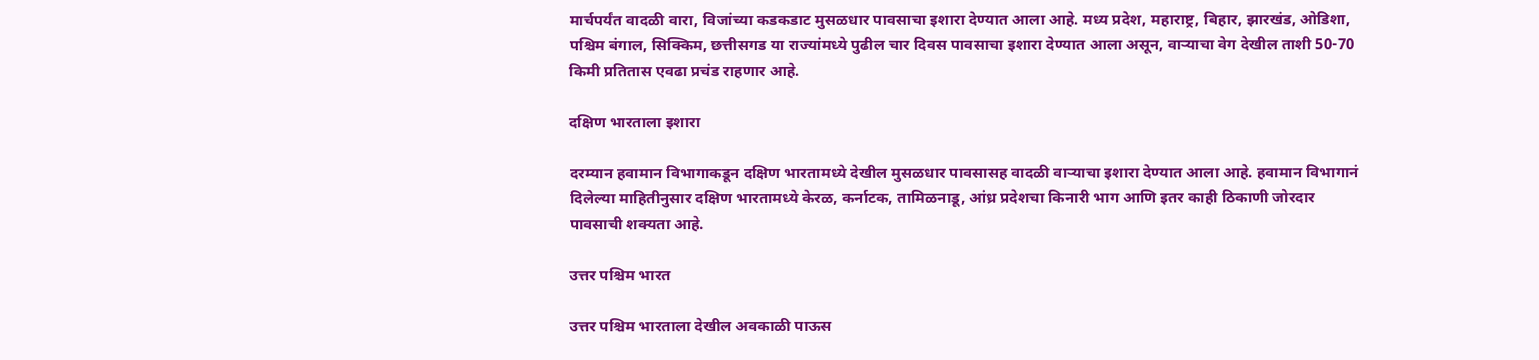मार्चपर्यंत वादळी वारा, विजांच्या कडकडाट मुसळधार पावसाचा इशारा देण्यात आला आहे. मध्य प्रदेश, महाराष्ट्र, बिहार, झारखंड, ओडिशा, पश्चिम बंगाल, सिक्किम, छत्तीसगड या राज्यांमध्ये पुढील चार दिवस पावसाचा इशारा देण्यात आला असून, वाऱ्याचा वेग देखील ताशी 50-70 किमी प्रतितास एवढा प्रचंड राहणार आहे.

दक्षिण भारताला इशारा

दरम्यान हवामान विभागाकडून दक्षिण भारतामध्ये देखील मुसळधार पावसासह वादळी वाऱ्याचा इशारा देण्यात आला आहे. हवामान विभागानं दिलेल्या माहितीनुसार दक्षिण भारतामध्ये केरळ, कर्नाटक, तामिळनाडू, आंध्र प्रदेशचा किनारी भाग आणि इतर काही ठिकाणी जोरदार पावसाची शक्यता आहे.

उत्तर पश्चिम भारत

उत्तर पश्चिम भारताला देखील अवकाळी पाऊस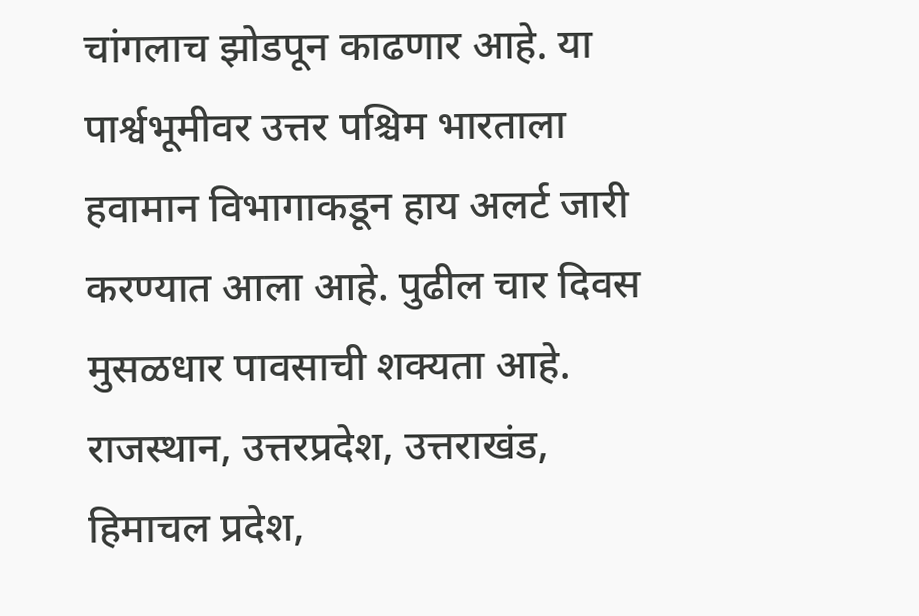चांगलाच झोडपून काढणार आहे. या पार्श्वभूमीवर उत्तर पश्चिम भारताला हवामान विभागाकडून हाय अलर्ट जारी करण्यात आला आहे. पुढील चार दिवस मुसळधार पावसाची शक्यता आहे. राजस्थान, उत्तरप्रदेश, उत्तराखंड, हिमाचल प्रदेश,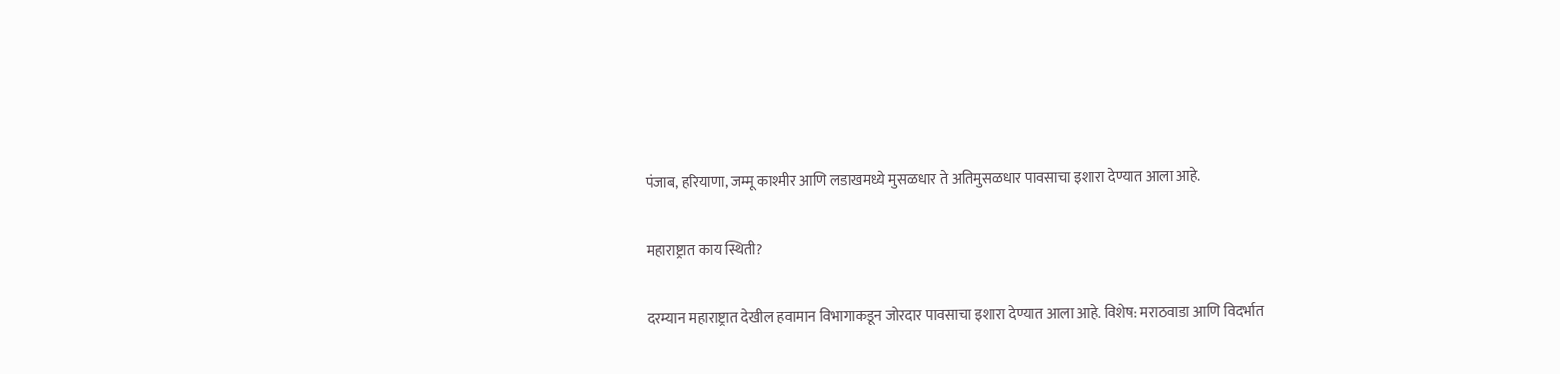पंजाब, हरियाणा, जम्मू काश्मीर आणि लडाखमध्ये मुसळधार ते अतिमुसळधार पावसाचा इशारा देण्यात आला आहे.

महाराष्ट्रात काय स्थिती?

दरम्यान महाराष्ट्रात देखील हवामान विभागाकडून जोरदार पावसाचा इशारा देण्यात आला आहे. विशेष: मराठवाडा आणि विदर्भात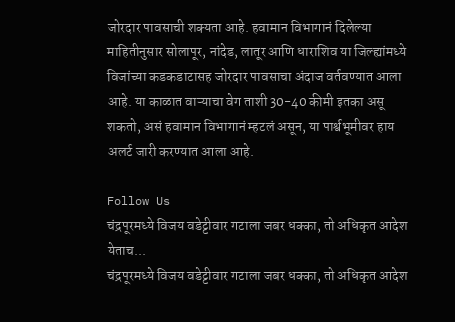जोरदार पावसाची शक्यता आहे. हवामान विभागानं दिलेल्या माहितीनुसार सोलापूर, नांदेड, लातूर आणि धाराशिव या जिल्ह्यांमध्ये विजांच्या कडकडाटासह जोरदार पावसाचा अंदाज वर्तवण्यात आला आहे. या काळात वाऱ्याचा वेग ताशी 30-40 कीमी इतका असू शकतो, असं हवामान विभागानं म्हटलं असून, या पार्श्वभूमीवर हाय अलर्ट जारी करण्यात आला आहे.

Follow Us
चंद्रपूरमध्ये विजय वडेट्टीवार गटाला जबर धक्का, तो अधिकृत आदेश येताच...
चंद्रपूरमध्ये विजय वडेट्टीवार गटाला जबर धक्का, तो अधिकृत आदेश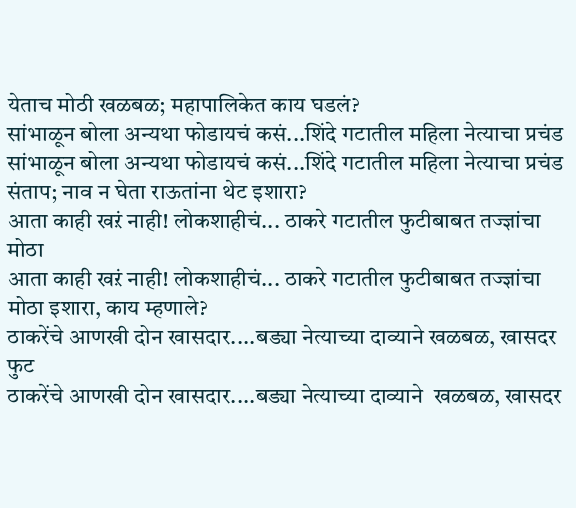येताच मोठी खळबळ; महापालिकेत काय घडलं?
सांभाळून बोला अन्यथा फोडायचं कसं...शिंदे गटातील महिला नेत्याचा प्रचंड
सांभाळून बोला अन्यथा फोडायचं कसं...शिंदे गटातील महिला नेत्याचा प्रचंड संताप; नाव न घेता राऊतांना थेट इशारा?
आता काही खऱं नाही! लोकशाहीचं... ठाकरे गटातील फुटीबाबत तज्ज्ञांचा मोठा
आता काही खऱं नाही! लोकशाहीचं... ठाकरे गटातील फुटीबाबत तज्ज्ञांचा मोठा इशारा, काय म्हणाले?
ठाकरेंचे आणखी दोन खासदार....बड्या नेत्याच्या दाव्याने खळबळ, खासदर फुट
ठाकरेंचे आणखी दोन खासदार....बड्या नेत्याच्या दाव्याने  खळबळ, खासदर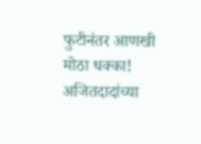फुटीनंतर आणखी मोठा धक्का!
अजितदादांच्या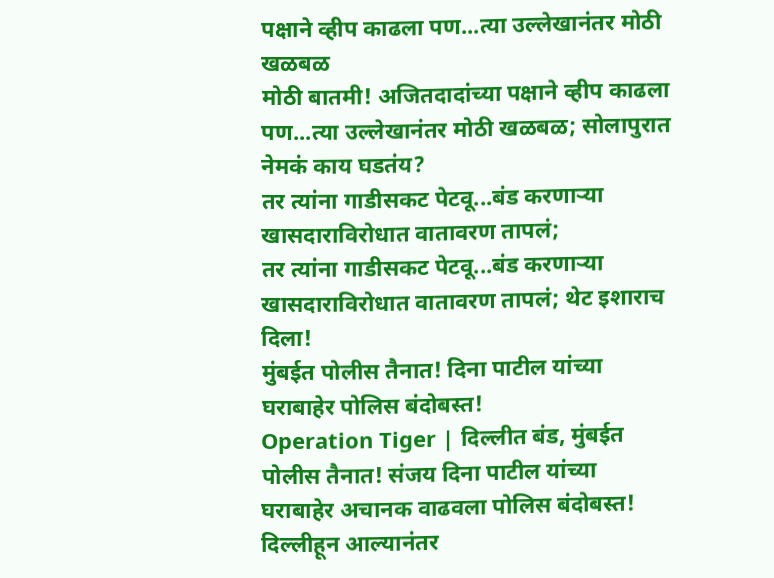पक्षाने व्हीप काढला पण...त्या उल्लेखानंतर मोठी खळबळ
मोठी बातमी! अजितदादांच्या पक्षाने व्हीप काढला पण...त्या उल्लेखानंतर मोठी खळबळ; सोलापुरात नेमकं काय घडतंय?
तर त्यांना गाडीसकट पेटवू...बंड करणाऱ्या खासदाराविरोधात वातावरण तापलं;
तर त्यांना गाडीसकट पेटवू...बंड करणाऱ्या खासदाराविरोधात वातावरण तापलं; थेट इशाराच दिला!
मुंबईत पोलीस तैनात! दिना पाटील यांच्या घराबाहेर पोलिस बंदोबस्त!
Operation Tiger | दिल्लीत बंड, मुंबईत पोलीस तैनात! संजय दिना पाटील यांच्या घराबाहेर अचानक वाढवला पोलिस बंदोबस्त!
दिल्लीहून आल्यानंतर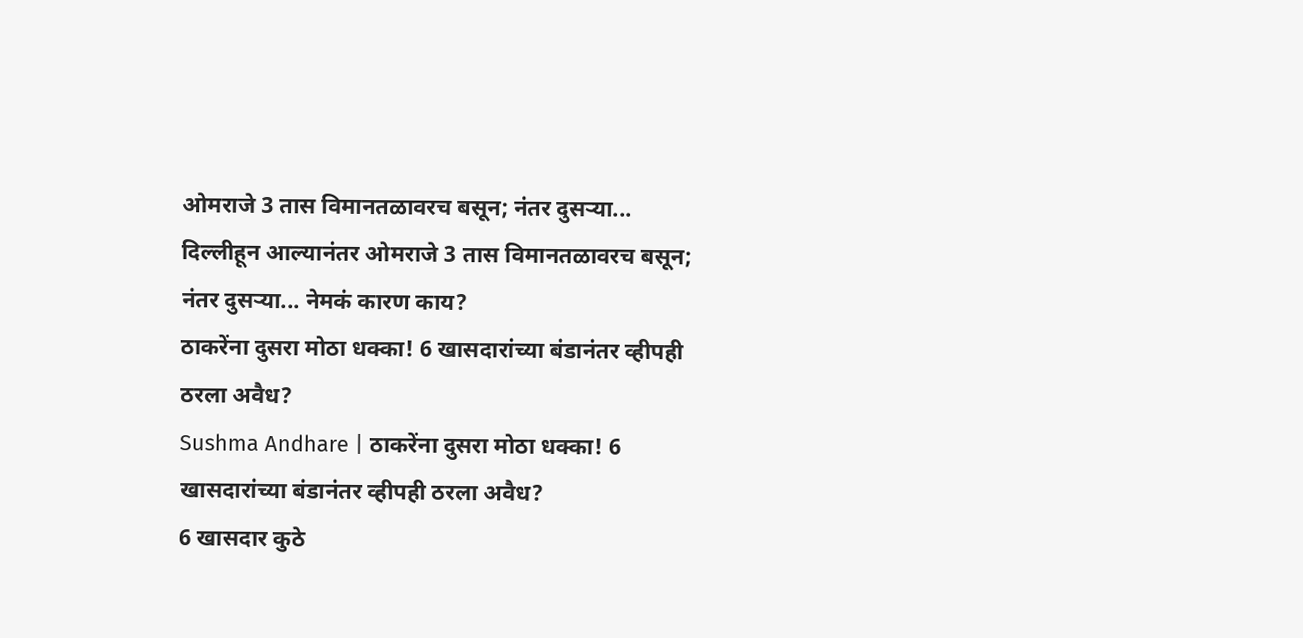ओमराजे 3 तास विमानतळावरच बसून; नंतर दुसऱ्या...
दिल्लीहून आल्यानंतर ओमराजे 3 तास विमानतळावरच बसून; नंतर दुसऱ्या... नेमकं कारण काय?
ठाकरेंना दुसरा मोठा धक्का! 6 खासदारांच्या बंडानंतर व्हीपही ठरला अवैध?
Sushma Andhare | ठाकरेंना दुसरा मोठा धक्का! 6 खासदारांच्या बंडानंतर व्हीपही ठरला अवैध?
6 खासदार कुठे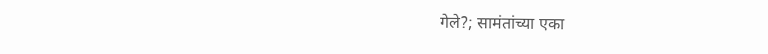गेले?; सामंतांच्या एका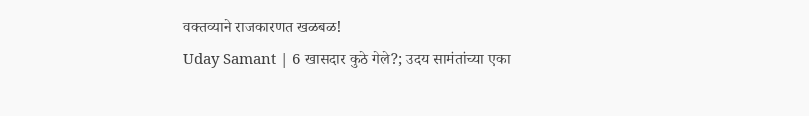वक्तव्याने राजकारणत खळबळ!
Uday Samant | 6 खासदार कुठे गेले?; उदय सामंतांच्या एका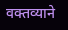वक्तव्याने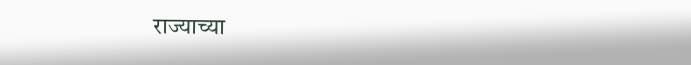राज्याच्या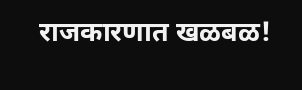राजकारणात खळबळ!